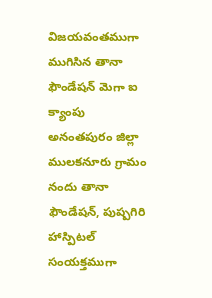విజయవంతముగా ముగిసిన తానా ఫౌండేషన్ మెగా ఐ క్యాంపు
అనంతపురం జిల్లా ములకనూరు గ్రామం నందు తానా ఫౌండేషన్, పుష్పగిరి హాస్పిటల్ సంయక్తముగా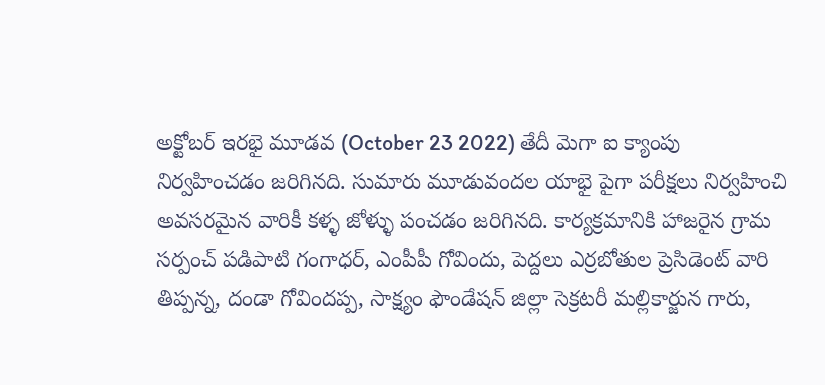అక్టోబర్ ఇరభై మూడవ (October 23 2022) తేదీ మెగా ఐ క్యాంపు నిర్వహించడం జరిగినది. సుమారు మూడువందల యాభై పైగా పరీక్షలు నిర్వహించి అవసరమైన వారికీ కళ్ళ జోళ్ళు పంచడం జరిగినది. కార్యక్రమానికి హాజరైన గ్రామ సర్పంచ్ పడిపాటి గంగాధర్, ఎంపీపీ గోవిందు, పెద్దలు ఎర్రబోతుల ప్రెసిడెంట్ వారి తిప్పన్న, దండా గోవిందప్ప, సాక్ష్యం ఫౌండేషన్ జిల్లా సెక్రటరీ మల్లికార్జున గారు,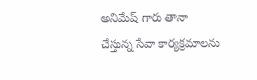అనిమేష్ గారు తానా చేస్తున్న సేవా కార్యక్రమాలను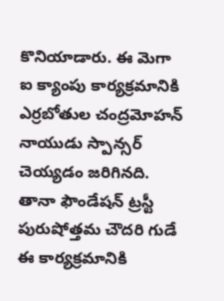కొనియాడారు. ఈ మెగా ఐ క్యాంపు కార్యక్రమానికి ఎర్రబోతుల చంద్రమోహన్ నాయుడు స్పాన్సర్ చెయ్యడం జరిగినది. తానా ఫౌండేషన్ ట్రస్టీ పురుషోత్తమ చౌదరి గుడే ఈ కార్యక్రమానికి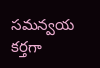సమన్వయ కర్తగా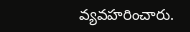వ్యవహరించారు.